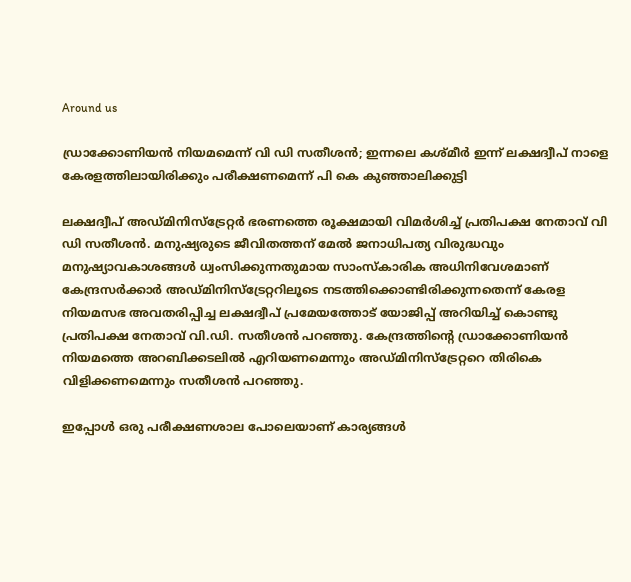Around us

ഡ്രാക്കോണിയന്‍ നിയമമെന്ന് വി ഡി സതീശൻ; ഇന്നലെ കശ്മീര്‍ ഇന്ന് ലക്ഷദ്വീപ് നാളെ കേരളത്തിലായിരിക്കും പരീക്ഷണമെന്ന് പി കെ കുഞ്ഞാലിക്കുട്ടി

ലക്ഷദ്വീപ് അഡ്മിനിസ്‌ട്രേറ്റർ ഭരണത്തെ രൂക്ഷമായി വിമർശിച്ച് പ്രതിപക്ഷ നേതാവ് വി ഡി സതീശൻ. മനുഷ്യരുടെ ജീവിതത്തന് മേല്‍ ജനാധിപത്യ വിരുദ്ധവും മനുഷ്യാവകാശങ്ങള്‍ ധ്വംസിക്കുന്നതുമായ സാംസ്‌കാരിക അധിനിവേശമാണ് കേന്ദ്രസര്‍ക്കാര്‍ അഡ്മിനിസ്‌ട്രേറ്ററിലൂടെ നടത്തിക്കൊണ്ടിരിക്കുന്നതെന്ന് കേരള നിയമസഭ അവതരിപ്പിച്ച ലക്ഷദ്വീപ് പ്രമേയത്തോട് യോജിപ്പ് അറിയിച്ച് കൊണ്ടു പ്രതിപക്ഷ നേതാവ് വി.ഡി. സതീശന്‍ പറഞ്ഞു. കേന്ദ്രത്തിന്റെ ഡ്രാക്കോണിയന്‍ നിയമത്തെ അറബിക്കടലില്‍ എറിയണമെന്നും അഡ്മിനിസ്‌ട്രേറ്ററെ തിരികെ വിളിക്കണമെന്നും സതീശന്‍ പറഞ്ഞു.

ഇപ്പോൾ ഒരു പരീക്ഷണശാല പോലെയാണ് കാര്യങ്ങൾ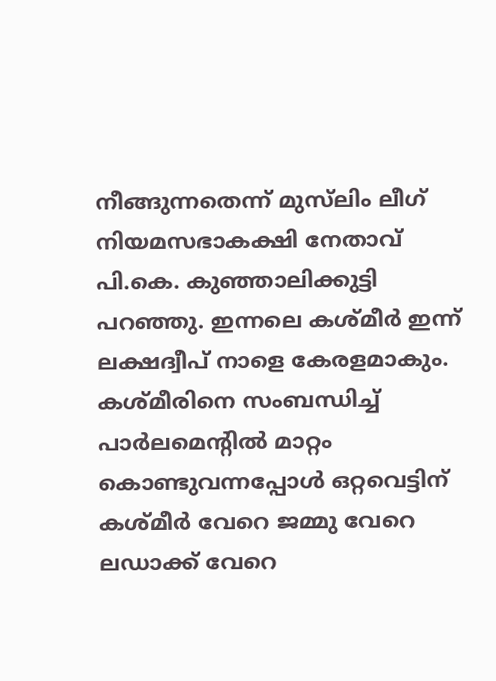നീങ്ങുന്നതെന്ന് മുസ്‌ലിം ലീഗ് നിയമസഭാകക്ഷി നേതാവ് പി.കെ. കുഞ്ഞാലിക്കുട്ടി പറഞ്ഞു. ഇന്നലെ കശ്മീര്‍ ഇന്ന് ലക്ഷദ്വീപ് നാളെ കേരളമാകും. കശ്മീരിനെ സംബന്ധിച്ച് പാർലമെന്റിൽ മാറ്റം കൊണ്ടുവന്നപ്പോള്‍ ഒറ്റവെട്ടിന് കശ്മീര്‍ വേറെ ജമ്മു വേറെ ലഡാക്ക് വേറെ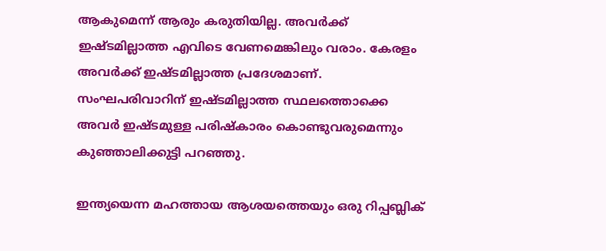ആകുമെന്ന് ആരും കരുതിയില്ല. അവര്‍ക്ക് ഇഷ്ടമില്ലാത്ത എവിടെ വേണമെങ്കിലും വരാം. കേരളം അവര്‍ക്ക് ഇഷ്ടമില്ലാത്ത പ്രദേശമാണ്. സംഘപരിവാറിന് ഇഷ്ടമില്ലാത്ത സ്ഥലത്തൊക്കെ അവര്‍ ഇഷ്ടമുള്ള പരിഷ്‌കാരം കൊണ്ടുവരുമെന്നും കുഞ്ഞാലിക്കുട്ടി പറഞ്ഞു.

ഇന്ത്യയെന്ന മഹത്തായ ആശയത്തെയും ഒരു റിപ്പബ്ലിക്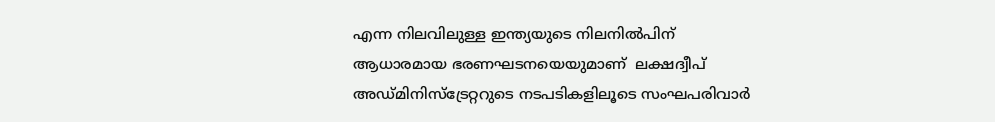എന്ന നിലവിലുള്ള ഇന്ത്യയുടെ നിലനില്‍പിന് ആധാരമായ ഭരണഘടനയെയുമാണ്  ലക്ഷദ്വീപ് അഡ്മിനിസ്‌ട്രേറ്ററുടെ നടപടികളിലൂടെ സംഘപരിവാര്‍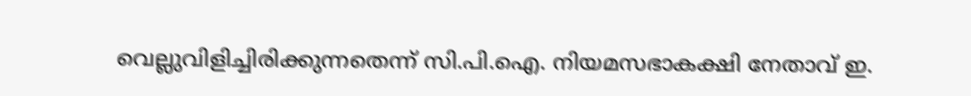വെല്ലുവിളിച്ചിരിക്കുന്നതെന്ന് സി.പി.ഐ. നിയമസഭാകക്ഷി നേതാവ് ഇ.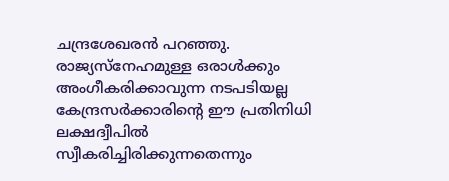ചന്ദ്രശേഖരന്‍ പറഞ്ഞു. രാജ്യസ്‌നേഹമുള്ള ഒരാള്‍ക്കും അംഗീകരിക്കാവുന്ന നടപടിയല്ല കേന്ദ്രസര്‍ക്കാരിന്റെ ഈ പ്രതിനിധി ലക്ഷദ്വീപില്‍ സ്വീകരിച്ചിരിക്കുന്നതെന്നും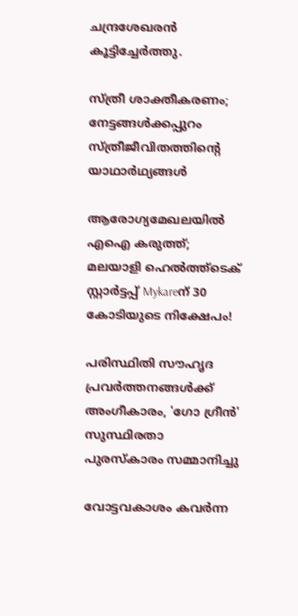ചന്ദ്രശേഖരന്‍ കൂട്ടിച്ചേർത്തു.

സ്ത്രീ ശാക്തീകരണം; നേട്ടങ്ങള്‍ക്കപ്പുറം സ്ത്രീജീവിതത്തിന്റെ യാഥാര്‍ഥ്യങ്ങള്‍

ആരോഗ്യമേഖലയിൽ എഐ കരുത്ത്; മലയാളി ഹെൽത്ത്‌ടെക് സ്റ്റാർട്ടപ്പ് Mykareന് 30 കോടിയുടെ നിക്ഷേപം!

പരിസ്ഥിതി സൗഹൃദ പ്രവർത്തനങ്ങൾക്ക് അംഗീകാരം, 'ഗോ ഗ്രീൻ' സുസ്ഥിരതാ പുരസ്കാരം സമ്മാനിച്ചു

വോട്ടവകാശം കവർന്ന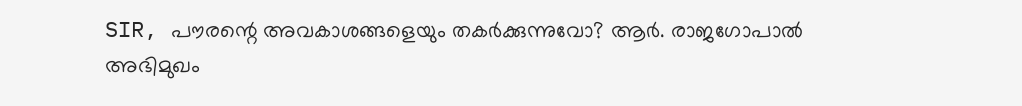SIR, പൗരന്റെ അവകാശങ്ങളെയും തകർക്കുന്നുവോ? ആർ. രാജഗോപാൽ അഭിമുഖം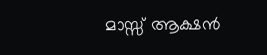മാസ്സ് ആക്ഷന്‍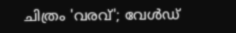ചിത്രം 'വരവ്'; വേള്‍ഡ്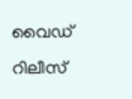വൈഡ് റിലീസ്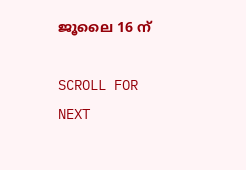ജൂലൈ 16 ന്

SCROLL FOR NEXT